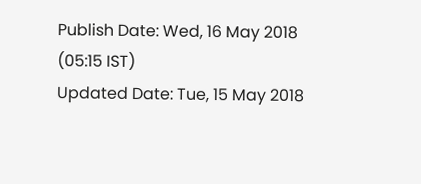Publish Date: Wed, 16 May 2018 (05:15 IST)
Updated Date: Tue, 15 May 2018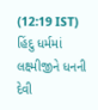(12:19 IST)
હિંદુ ધર્મમાં લક્ષ્મીજીને ધનની દેવી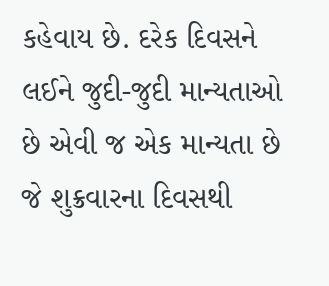કહેવાય છે. દરેક દિવસને લઈને જુદી-જુદી માન્યતાઓ છે એવી જ એક માન્યતા છે જે શુક્રવારના દિવસથી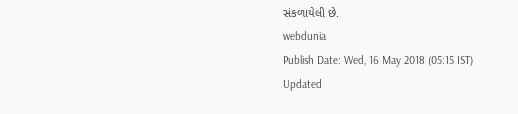સંકળાયેલી છે.
webdunia
Publish Date: Wed, 16 May 2018 (05:15 IST)
Updated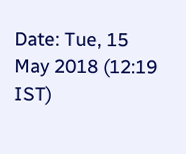Date: Tue, 15 May 2018 (12:19 IST)